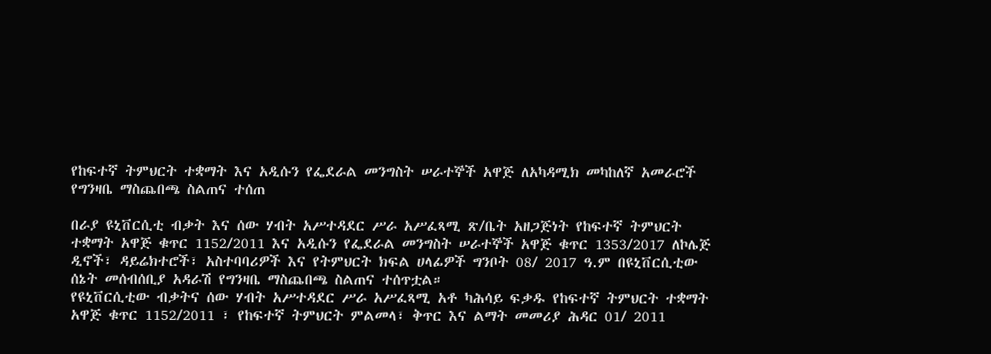የከፍተኛ ትምህርት ተቋማት እና አዲሱን የፌደራል መንግስት ሠራተኞች አዋጅ ለአካዳሚክ መካከለኛ አመራሮች የግንዛቤ ማስጨበጫ ስልጠና ተሰጠ

በራያ ዩኒቨርሲቲ ብቃት እና ሰው ሃብት አሥተዳደር ሥራ አሥፈጻሚ ጽ/ቤት አዘጋጅነት የከፍተኛ ትምህርት ተቋማት አዋጅ ቁጥር 1152/2011 እና አዲሱን የፌደራል መንግስት ሠራተኞች አዋጅ ቁጥር 1353/2017 ለኮሌጅ ዲኖች፣ ዳይሬክተሮች፣ አስተባባሪዎች እና የትምህርት ክፍል ሀላፊዎች ግንቦት 08/ 2017 ዓ.ም በዩኒቨርሲቲው ሰኔት መሰብሰቢያ አዳራሽ የግንዛቤ ማስጨበጫ ስልጠና ተሰጥቷል።
የዩኒቨርሲቲው ብቃትና ሰው ሃብት አሥተዳደር ሥራ አሥፈጻሚ አቶ ካሕሳይ ፍቃዱ የከፍተኛ ትምህርት ተቋማት አዋጅ ቁጥር 1152/2011 ፣ የከፍተኛ ትምህርት ምልመላ፣ ቅጥር እና ልማት መመሪያ ሕዳር 01/ 2011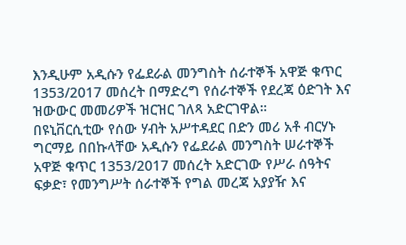እንዲሁም አዲሱን የፌደራል መንግስት ሰራተኞች አዋጅ ቁጥር 1353/2017 መሰረት በማድረግ የሰራተኞች የደረጃ ዕድገት እና ዝውውር መመሪዎች ዝርዝር ገለጻ አድርገዋል።
በዩኒቨርሲቲው የሰው ሃብት አሥተዳደር በድን መሪ አቶ ብርሃኑ ግርማይ በበኩላቸው አዲሱን የፌደራል መንግስት ሠራተኞች አዋጅ ቁጥር 1353/2017 መሰረት አድርገው የሥራ ሰዓትና ፍቃድ፣ የመንግሥት ሰራተኞች የግል መረጃ አያያዥ እና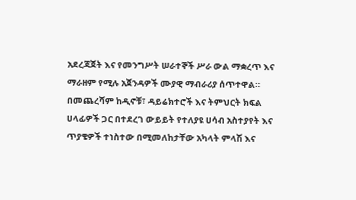አደረጃጀት እና የመንግሥት ሠራተኞች ሥራ ውል ማቋረጥ እና ማራዘም የሚሉ አጀንዳዎች ሙያዊ ማብራሪያ ሰጥተዋል።
በመጨረሻም ከዲኖቹ፣ ዳይሬክተሮች እና ትምህርት ክፍል ሀላፊዎች ጋር በተደረገ ውይይት የተለያዩ ሀሳብ አስተያየት እና ጥያቄዎች ተነስተው በሚመለከታቸው አካላት ምላሽ እና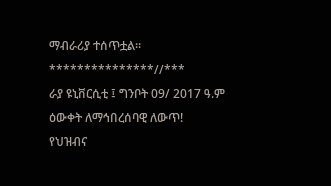ማብራሪያ ተሰጥቷል።
***************//***
ራያ ዩኒቨርሲቲ ፤ ግንቦት 09/ 2017 ዓ.ም
ዕውቀት ለማኅበረሰባዊ ለውጥ!
የህዝብና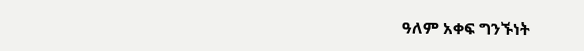ዓለም አቀፍ ግንኙነት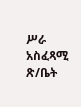ሥራ አስፈጻሚ ጽ/ቤት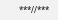***//***